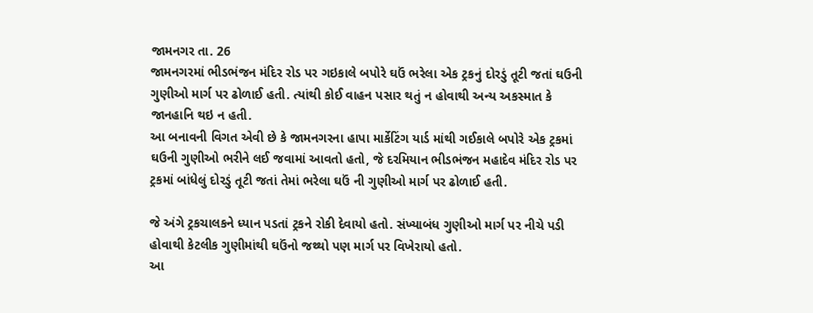જામનગર તા. 26
જામનગરમાં ભીડભંજન મંદિર રોડ પર ગઇકાલે બપોરે ઘઉં ભરેલા એક ટ્રકનું દોરડું તૂટી જતાં ઘઉની ગુણીઓ માર્ગ પર ઢોળાઈ હતી. ત્યાંથી કોઈ વાહન પસાર થતું ન હોવાથી અન્ય અકસ્માત કે જાનહાનિ થઇ ન હતી.
આ બનાવની વિગત એવી છે કે જામનગરના હાપા માર્કેટિંગ યાર્ડ માંથી ગઈકાલે બપોરે એક ટ્રકમાં ઘઉની ગુણીઓ ભરીને લઈ જવામાં આવતો હતો, જે દરમિયાન ભીડભંજન મહાદેવ મંદિર રોડ પર ટ્રકમાં બાંધેલું દોરડું તૂટી જતાં તેમાં ભરેલા ઘઉં ની ગુણીઓ માર્ગ પર ઢોળાઈ હતી.

જે અંગે ટ્રકચાલકને ધ્યાન પડતાં ટ્રકને રોકી દેવાયો હતો. સંખ્યાબંધ ગુણીઓ માર્ગ પર નીચે પડી હોવાથી કેટલીક ગુણીમાંથી ઘઉંનો જથ્થો પણ માર્ગ પર વિખેરાયો હતો.
આ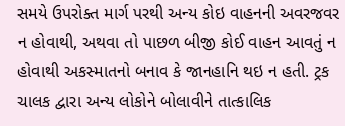સમયે ઉપરોક્ત માર્ગ પરથી અન્ય કોઇ વાહનની અવરજવર ન હોવાથી, અથવા તો પાછળ બીજી કોઈ વાહન આવતું ન હોવાથી અકસ્માતનો બનાવ કે જાનહાનિ થઇ ન હતી. ટ્રક ચાલક દ્વારા અન્ય લોકોને બોલાવીને તાત્કાલિક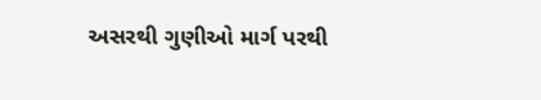અસરથી ગુણીઓ માર્ગ પરથી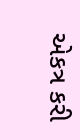એકત્ર કરી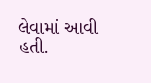લેવામાં આવી હતી.